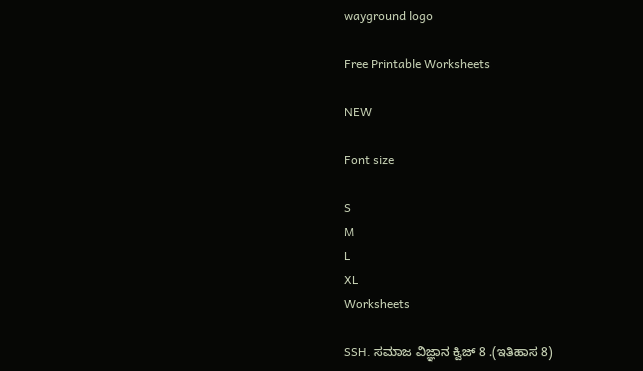wayground logo

Free Printable Worksheets

NEW

Font size

S
M
L
XL
Worksheets

SSH. ಸಮಾಜ ವಿಜ್ಞಾನ ಕ್ವಿಜ್ 8 .(ಇತಿಹಾಸ 8)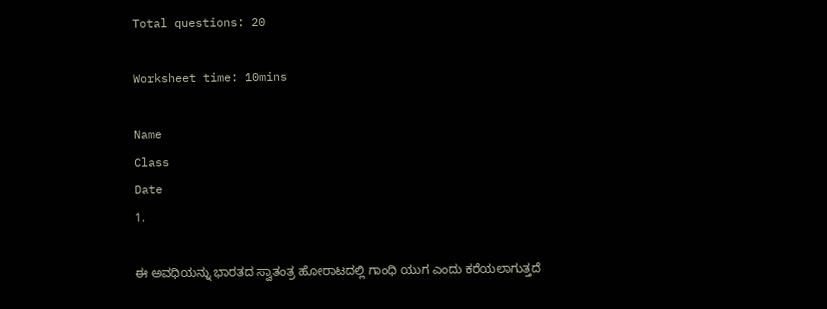Total questions: 20

Worksheet time: 10mins

Name
Class
Date
1.

ಈ ಅವಧಿಯನ್ನು ಭಾರತದ ಸ್ವಾತಂತ್ರ ಹೋರಾಟದಲ್ಲಿ ಗಾಂಧಿ ಯುಗ ಎಂದು ಕರೆಯಲಾಗುತ್ತದೆ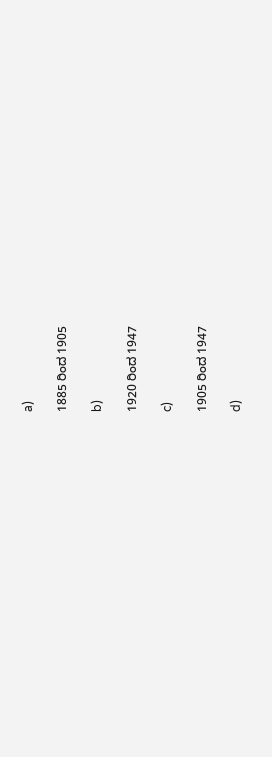a)

1885 ರಿಂದ 1905

b)

1920 ರಿಂದ 1947

c)

1905 ರಿಂದ 1947

d)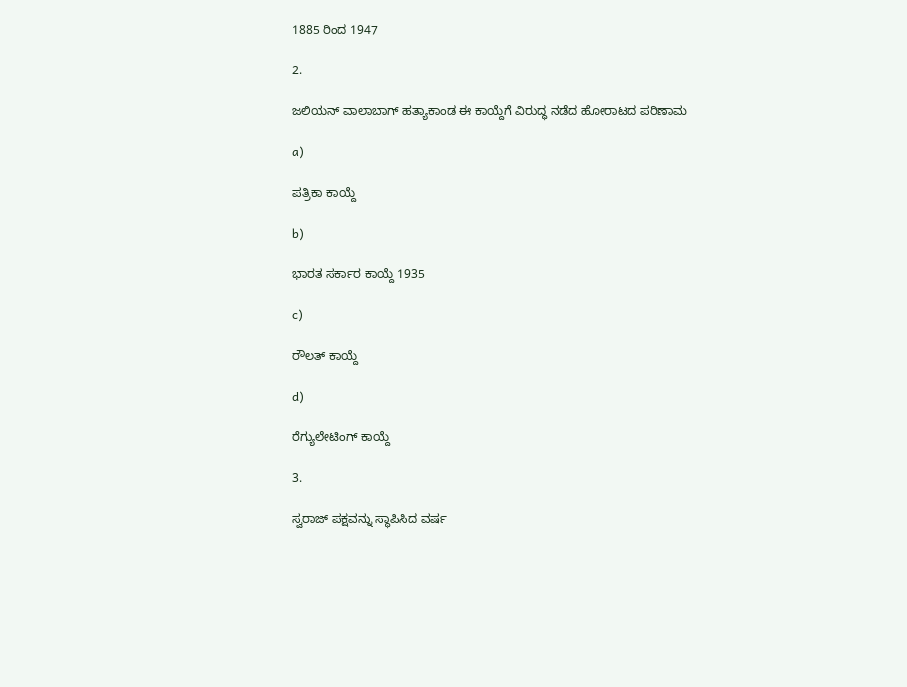1885 ರಿಂದ 1947

2.

ಜಲಿಯನ್ ವಾಲಾಬಾಗ್ ಹತ್ಯಾಕಾಂಡ ಈ ಕಾಯ್ದೆಗೆ ವಿರುದ್ಧ ನಡೆದ ಹೋರಾಟದ ಪರಿಣಾಮ

a)

ಪತ್ರಿಕಾ ಕಾಯ್ದೆ

b)

ಭಾರತ ಸರ್ಕಾರ ಕಾಯ್ದೆ 1935

c)

ರೌಲತ್ ಕಾಯ್ದೆ

d)

ರೆಗ್ಯುಲೇಟಿಂಗ್ ಕಾಯ್ದೆ

3.

ಸ್ವರಾಜ್ ಪಕ್ಷವನ್ನು ಸ್ಥಾಪಿಸಿದ ವರ್ಷ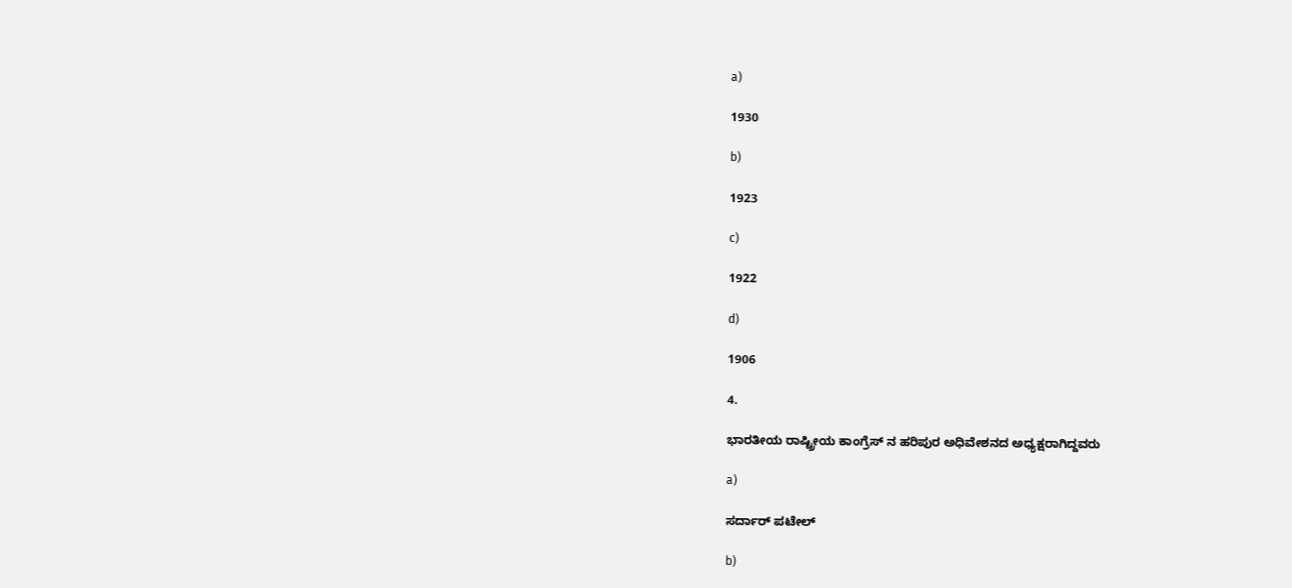a)

1930

b)

1923

c)

1922

d)

1906

4.

ಭಾರತೀಯ ರಾಷ್ಟ್ರೀಯ ಕಾಂಗ್ರೆಸ್ ನ ಹರಿಪುರ ಅಧಿವೇಶನದ ಅಧ್ಯಕ್ಷರಾಗಿದ್ದವರು

a)

ಸರ್ದಾರ್ ಪಟೇಲ್

b)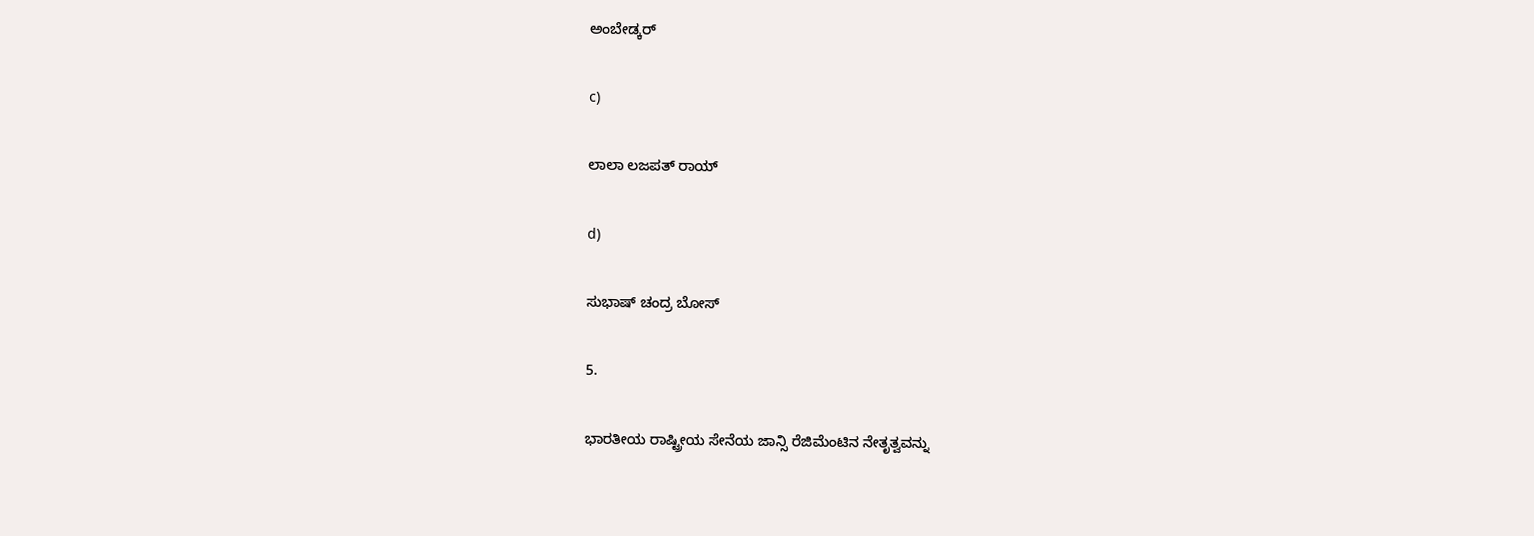ಅಂಬೇಡ್ಕರ್

c)

ಲಾಲಾ ಲಜಪತ್ ರಾಯ್

d)

ಸುಭಾಷ್ ಚಂದ್ರ ಬೋಸ್

5.

ಭಾರತೀಯ ರಾಷ್ಟ್ರೀಯ ಸೇನೆಯ ಜಾನ್ಸಿ ರೆಜಿಮೆಂಟಿನ ನೇತೃತ್ವವನ್ನು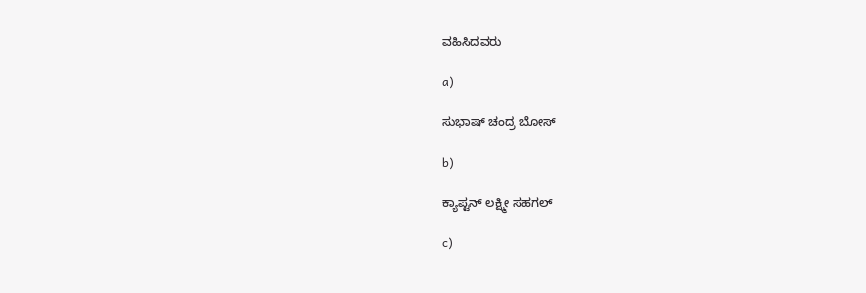ವಹಿಸಿದವರು

a)

ಸುಭಾಷ್ ಚಂದ್ರ ಬೋಸ್

b)

ಕ್ಯಾಪ್ಟನ್ ಲಕ್ಷ್ಮೀ ಸಹಗಲ್

c)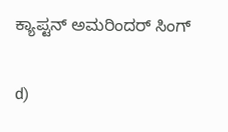ಕ್ಯಾಪ್ಟನ್ ಅಮರಿಂದರ್ ಸಿಂಗ್

d)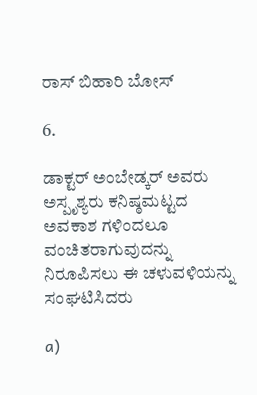ರಾಸ್ ಬಿಹಾರಿ ಬೋಸ್

6.

ಡಾಕ್ಟರ್ ಅಂಬೇಡ್ಕರ್ ಅವರು ಅಸ್ಪೃಶ್ಯರು ಕನಿಷ್ಠಮಟ್ಟದ ಅವಕಾಶ ಗಳಿಂದಲೂ ವಂಚಿತರಾಗುವುದನ್ನು ನಿರೂಪಿಸಲು ಈ ಚಳುವಳಿಯನ್ನು ಸಂಘಟಿಸಿದರು

a)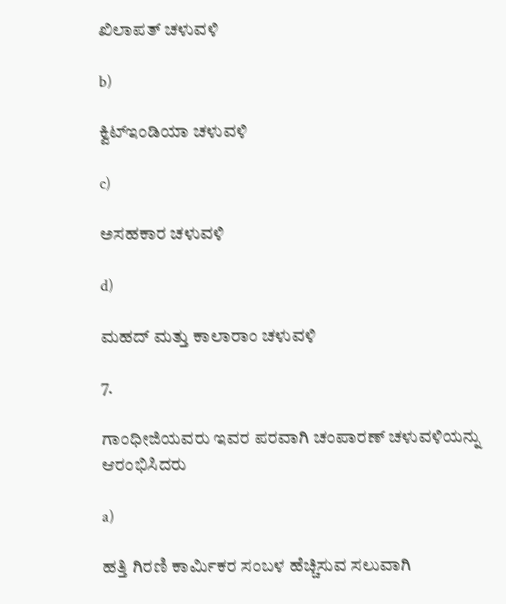ಖಿಲಾಪತ್ ಚಳುವಳಿ

b)

ಕ್ವಿಟ್ಇಂಡಿಯಾ ಚಳುವಳಿ

c)

ಅಸಹಕಾರ ಚಳುವಳಿ

d)

ಮಹದ್ ಮತ್ತು ಕಾಲಾರಾಂ ಚಳುವಳಿ

7.

ಗಾಂಧೀಜಿಯವರು ಇವರ ಪರವಾಗಿ ಚಂಪಾರಣ್ ಚಳುವಳಿಯನ್ನು ಆರಂಭಿಸಿದರು

a)

ಹತ್ತಿ ಗಿರಣಿ ಕಾರ್ಮಿಕರ ಸಂಬಳ ಹೆಚ್ಚಿಸುವ ಸಲುವಾಗಿ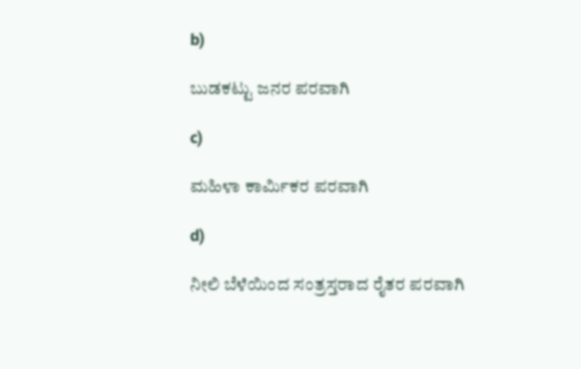b)

ಬುಡಕಟ್ಟು ಜನರ ಪರವಾಗಿ

c)

ಮಹಿಳಾ ಕಾರ್ಮಿಕರ ಪರವಾಗಿ

d)

ನೀಲಿ ಬೆಳೆಯಿಂದ ಸಂತ್ರಸ್ತರಾದ ರೈತರ ಪರವಾಗಿ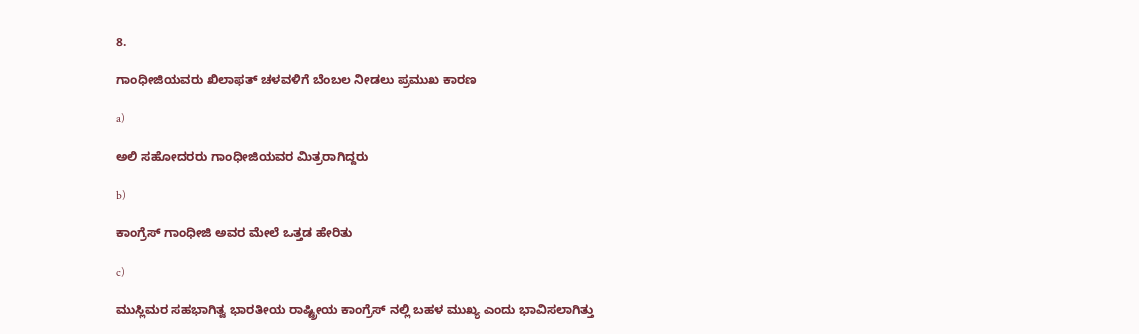8.

ಗಾಂಧೀಜಿಯವರು ಖಿಲಾಫತ್ ಚಳವಳಿಗೆ ಬೆಂಬಲ ನೀಡಲು ಪ್ರಮುಖ ಕಾರಣ

a)

ಅಲಿ ಸಹೋದರರು ಗಾಂಧೀಜಿಯವರ ಮಿತ್ರರಾಗಿದ್ದರು

b)

ಕಾಂಗ್ರೆಸ್ ಗಾಂಧೀಜಿ ಅವರ ಮೇಲೆ ಒತ್ತಡ ಹೇರಿತು

c)

ಮುಸ್ಲಿಮರ ಸಹಭಾಗಿತ್ವ ಭಾರತೀಯ ರಾಷ್ಟ್ರೀಯ ಕಾಂಗ್ರೆಸ್ ನಲ್ಲಿ ಬಹಳ ಮುಖ್ಯ ಎಂದು ಭಾವಿಸಲಾಗಿತ್ತು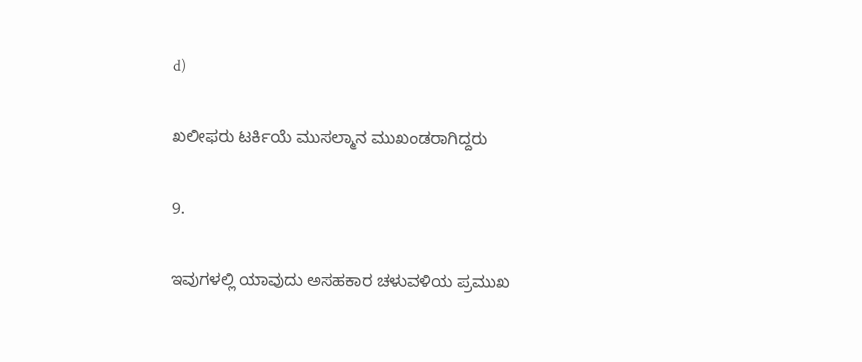d)

ಖಲೀಫರು ಟರ್ಕಿಯೆ ಮುಸಲ್ಮಾನ ಮುಖಂಡರಾಗಿದ್ದರು

9.

ಇವುಗಳಲ್ಲಿ ಯಾವುದು ಅಸಹಕಾರ ಚಳುವಳಿಯ ಪ್ರಮುಖ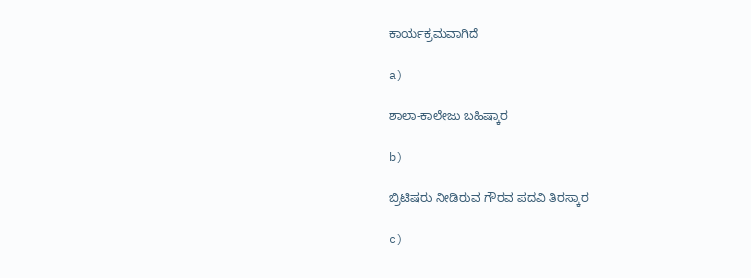ಕಾರ್ಯಕ್ರಮವಾಗಿದೆ

a)

ಶಾಲಾ-ಕಾಲೇಜು ಬಹಿಷ್ಕಾರ

b)

ಬ್ರಿಟಿಷರು ನೀಡಿರುವ ಗೌರವ ಪದವಿ ತಿರಸ್ಕಾರ

c)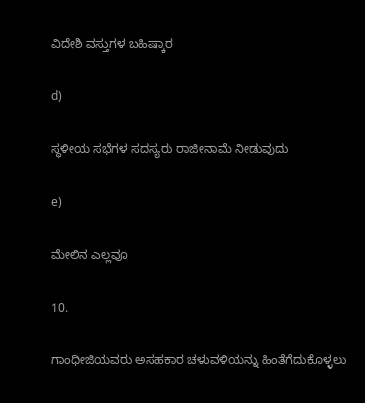ವಿದೇಶಿ ವಸ್ತುಗಳ ಬಹಿಷ್ಕಾರ

d)

ಸ್ಥಳೀಯ ಸಭೆಗಳ ಸದಸ್ಯರು ರಾಜೀನಾಮೆ ನೀಡುವುದು

e)

ಮೇಲಿನ ಎಲ್ಲವೂ

10.

ಗಾಂಧೀಜಿಯವರು ಅಸಹಕಾರ ಚಳುವಳಿಯನ್ನು ಹಿಂತೆಗೆದುಕೊಳ್ಳಲು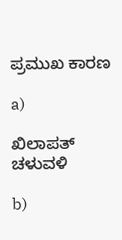ಪ್ರಮುಖ ಕಾರಣ

a)

ಖಿಲಾಪತ್ ಚಳುವಳಿ

b)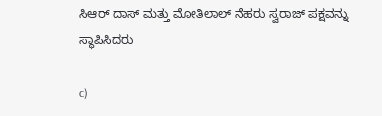ಸಿಆರ್ ದಾಸ್ ಮತ್ತು ಮೋತಿಲಾಲ್ ನೆಹರು ಸ್ವರಾಜ್ ಪಕ್ಷವನ್ನು ಸ್ಥಾಪಿಸಿದರು

c)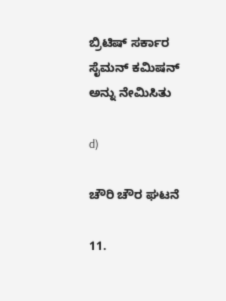ಬ್ರಿಟಿಷ್ ಸರ್ಕಾರ ಸೈಮನ್ ಕಮಿಷನ್ ಅನ್ನು ನೇಮಿಸಿತು

d)

ಚೌರಿ ಚೌರ ಘಟನೆ

11.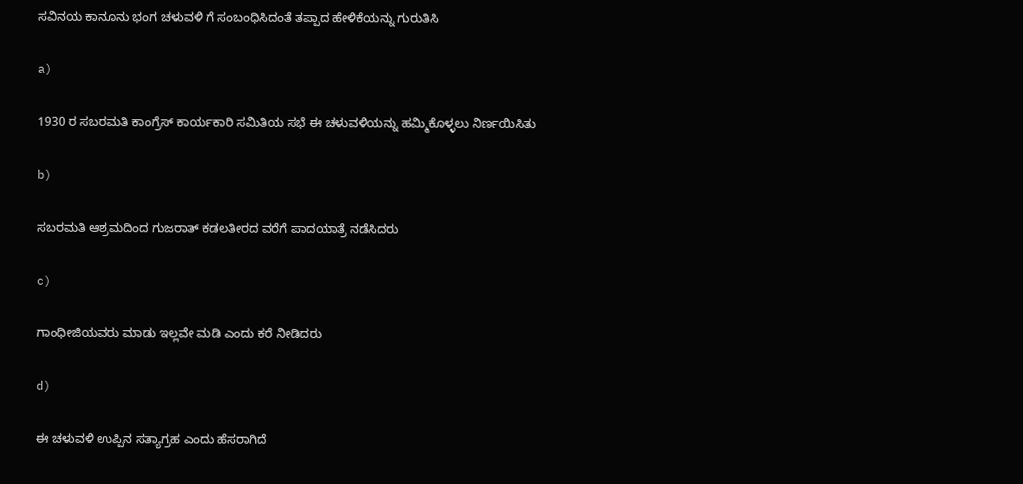ಸವಿನಯ ಕಾನೂನು ಭಂಗ ಚಳುವಳಿ ಗೆ ಸಂಬಂಧಿಸಿದಂತೆ ತಪ್ಪಾದ ಹೇಳಿಕೆಯನ್ನು ಗುರುತಿಸಿ

a)

1930 ರ ಸಬರಮತಿ ಕಾಂಗ್ರೆಸ್ ಕಾರ್ಯಕಾರಿ ಸಮಿತಿಯ ಸಭೆ ಈ ಚಳುವಳಿಯನ್ನು ಹಮ್ಮಿಕೊಳ್ಳಲು ನಿರ್ಣಯಿಸಿತು

b)

ಸಬರಮತಿ ಆಶ್ರಮದಿಂದ ಗುಜರಾತ್ ಕಡಲತೀರದ ವರೆಗೆ ಪಾದಯಾತ್ರೆ ನಡೆಸಿದರು

c)

ಗಾಂಧೀಜಿಯವರು ಮಾಡು ಇಲ್ಲವೇ ಮಡಿ ಎಂದು ಕರೆ ನೀಡಿದರು

d)

ಈ ಚಳುವಳಿ ಉಪ್ಪಿನ ಸತ್ಯಾಗ್ರಹ ಎಂದು ಹೆಸರಾಗಿದೆ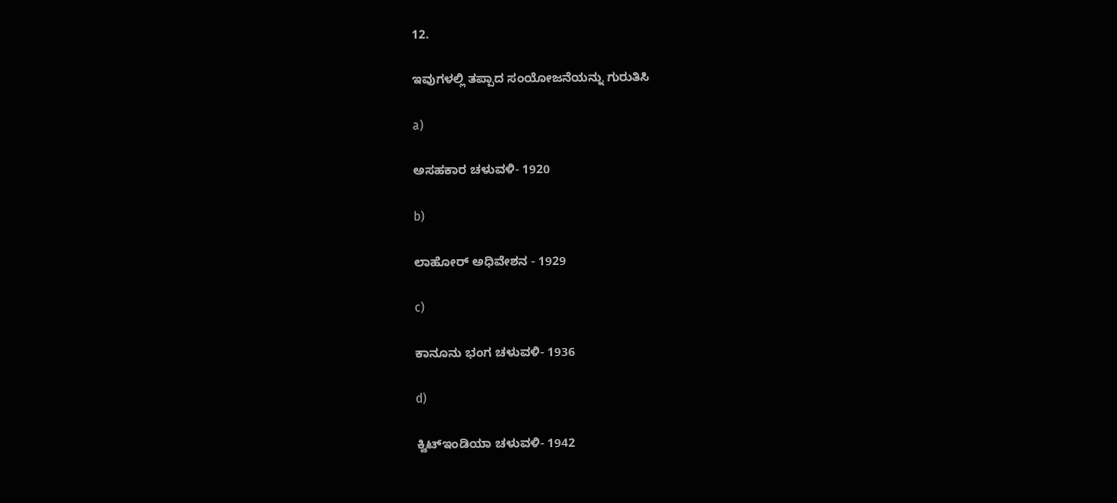12.

ಇವುಗಳಲ್ಲಿ ತಪ್ಪಾದ ಸಂಯೋಜನೆಯನ್ನು ಗುರುತಿಸಿ

a)

ಅಸಹಕಾರ ಚಳುವಳಿ- 1920

b)

ಲಾಹೋರ್ ಅಧಿವೇಶನ - 1929

c)

ಕಾನೂನು ಭಂಗ ಚಳುವಳಿ- 1936

d)

ಕ್ವಿಟ್ಇಂಡಿಯಾ ಚಳುವಳಿ- 1942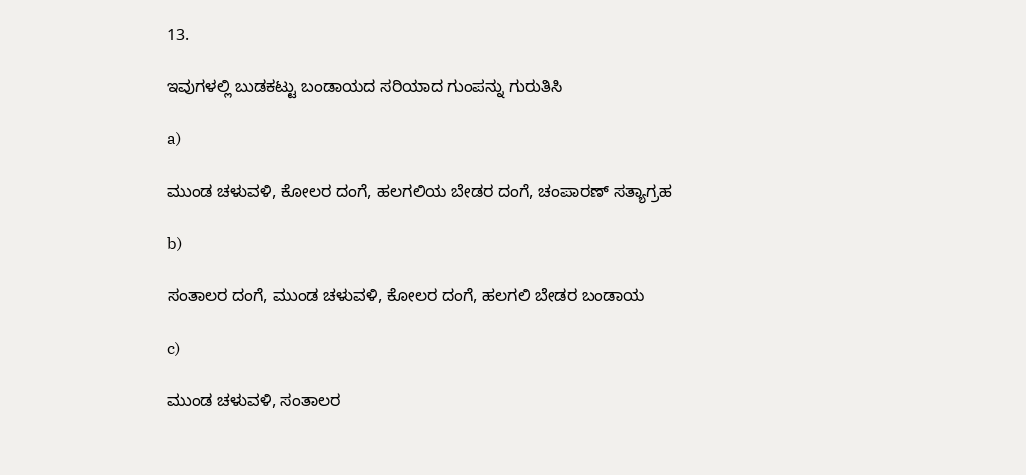13.

ಇವುಗಳಲ್ಲಿ ಬುಡಕಟ್ಟು ಬಂಡಾಯದ ಸರಿಯಾದ ಗುಂಪನ್ನು ಗುರುತಿಸಿ

a)

ಮುಂಡ ಚಳುವಳಿ, ಕೋಲರ ದಂಗೆ, ಹಲಗಲಿಯ ಬೇಡರ ದಂಗೆ, ಚಂಪಾರಣ್ ಸತ್ಯಾಗ್ರಹ

b)

ಸಂತಾಲರ ದಂಗೆ, ಮುಂಡ ಚಳುವಳಿ, ಕೋಲರ ದಂಗೆ, ಹಲಗಲಿ ಬೇಡರ ಬಂಡಾಯ

c)

ಮುಂಡ ಚಳುವಳಿ, ಸಂತಾಲರ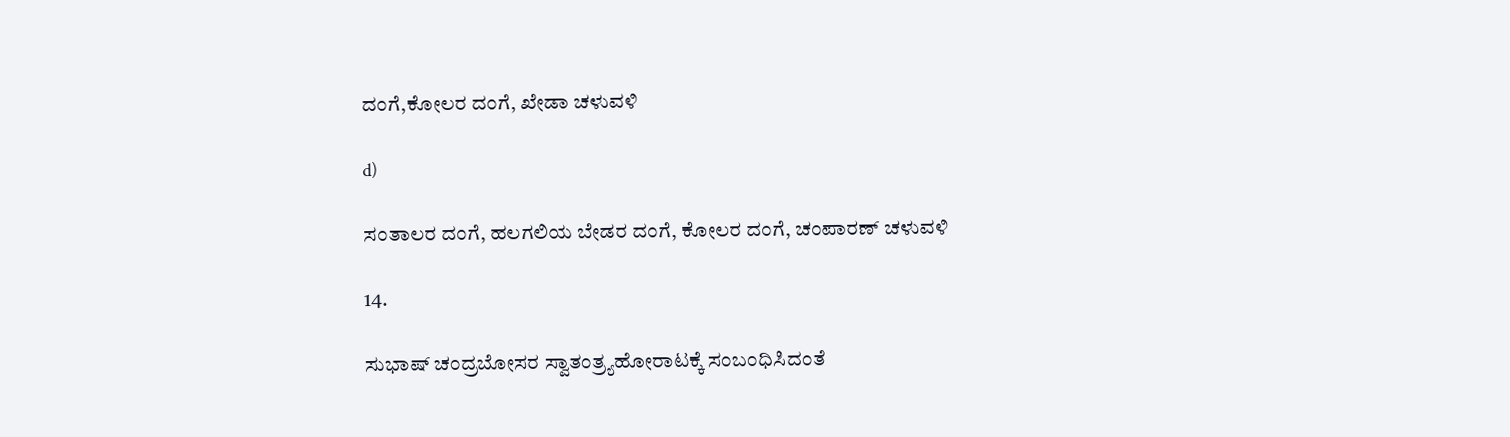ದಂಗೆ,ಕೋಲರ ದಂಗೆ, ಖೇಡಾ ಚಳುವಳಿ

d)

ಸಂತಾಲರ ದಂಗೆ, ಹಲಗಲಿಯ ಬೇಡರ ದಂಗೆ, ಕೋಲರ ದಂಗೆ, ಚಂಪಾರಣ್ ಚಳುವಳಿ

14.

ಸುಭಾಷ್ ಚಂದ್ರಬೋಸರ ಸ್ವಾತಂತ್ರ್ಯಹೋರಾಟಕ್ಕೆ ಸಂಬಂಧಿಸಿದಂತೆ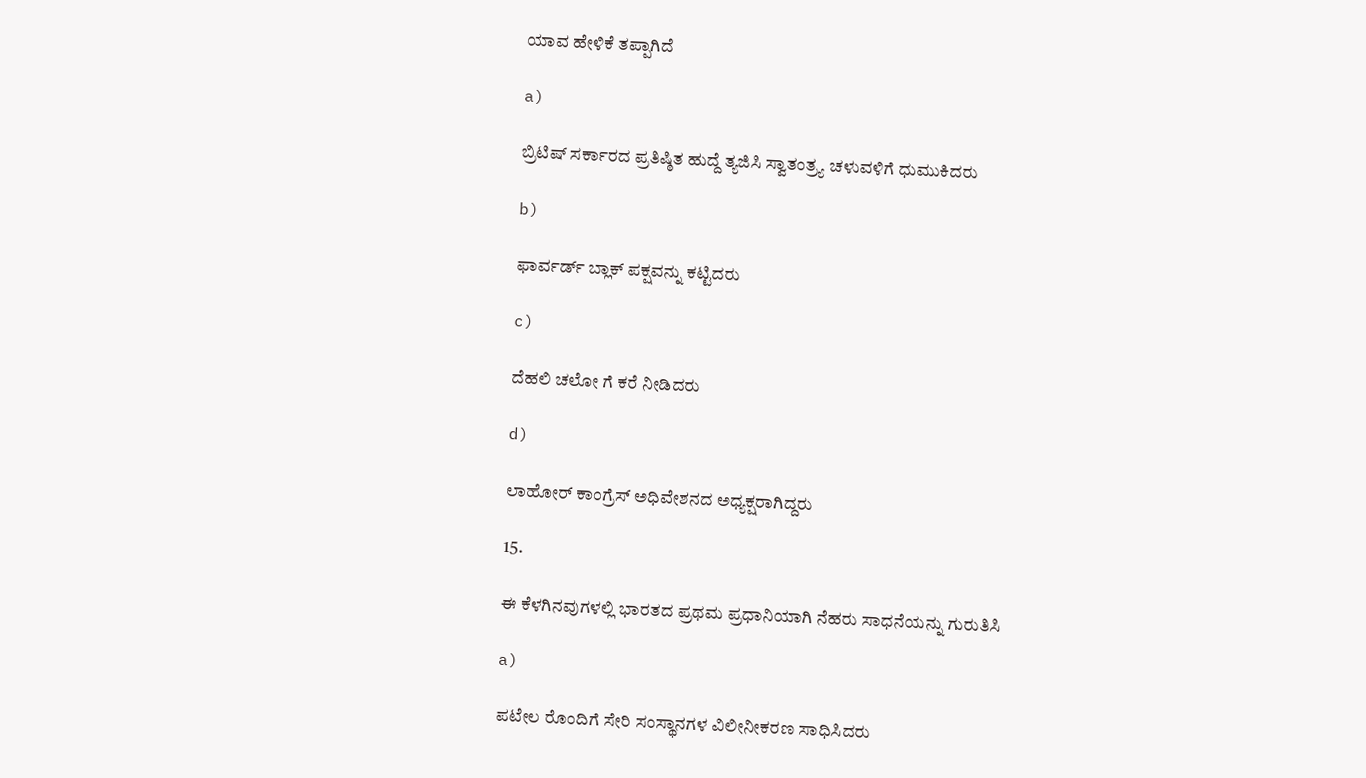ಯಾವ ಹೇಳಿಕೆ ತಪ್ಪಾಗಿದೆ

a)

ಬ್ರಿಟಿಷ್ ಸರ್ಕಾರದ ಪ್ರತಿಷ್ಠಿತ ಹುದ್ದೆ ತ್ಯಜಿಸಿ ಸ್ವಾತಂತ್ರ್ಯ ಚಳುವಳಿಗೆ ಧುಮುಕಿದರು

b)

ಫಾರ್ವರ್ಡ್ ಬ್ಲಾಕ್ ಪಕ್ಷವನ್ನು ಕಟ್ಟಿದರು

c)

ದೆಹಲಿ ಚಲೋ ಗೆ ಕರೆ ನೀಡಿದರು

d)

ಲಾಹೋರ್ ಕಾಂಗ್ರೆಸ್ ಅಧಿವೇಶನದ ಅಧ್ಯಕ್ಷರಾಗಿದ್ದರು

15.

ಈ ಕೆಳಗಿನವುಗಳಲ್ಲಿ ಭಾರತದ ಪ್ರಥಮ ಪ್ರಧಾನಿಯಾಗಿ ನೆಹರು ಸಾಧನೆಯನ್ನು ಗುರುತಿಸಿ

a)

ಪಟೇಲ ರೊಂದಿಗೆ ಸೇರಿ ಸಂಸ್ಥಾನಗಳ ವಿಲೀನೀಕರಣ ಸಾಧಿಸಿದರು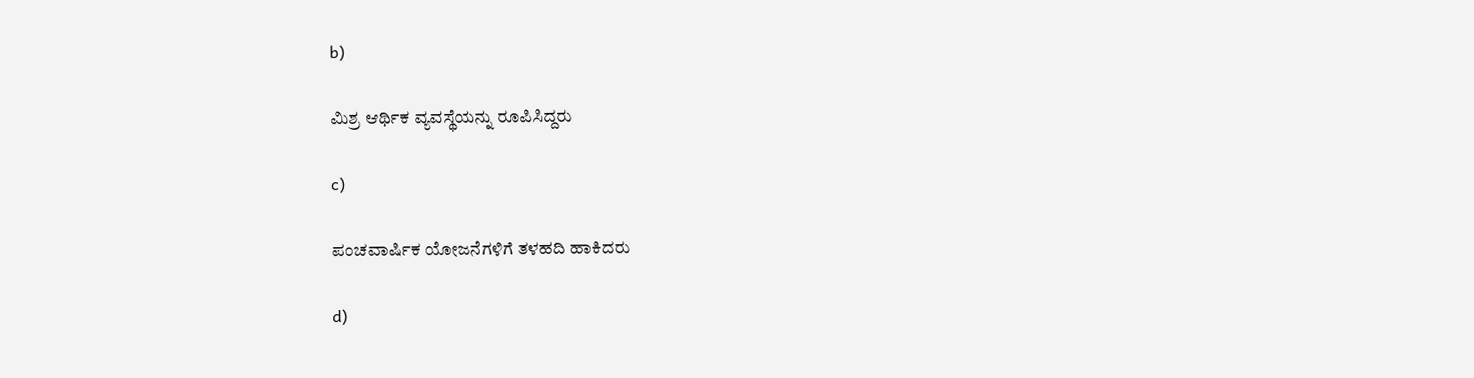b)

ಮಿಶ್ರ ಆರ್ಥಿಕ ವ್ಯವಸ್ಥೆಯನ್ನು ರೂಪಿಸಿದ್ದರು

c)

ಪಂಚವಾರ್ಷಿಕ ಯೋಜನೆಗಳಿಗೆ ತಳಹದಿ ಹಾಕಿದರು

d)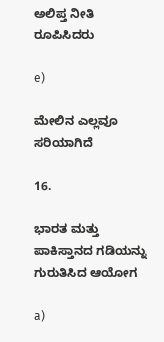ಅಲಿಪ್ತ ನೀತಿ ರೂಪಿಸಿದರು

e)

ಮೇಲಿನ ಎಲ್ಲವೂ ಸರಿಯಾಗಿದೆ

16.

ಭಾರತ ಮತ್ತು ಪಾಕಿಸ್ತಾನದ ಗಡಿಯನ್ನು ಗುರುತಿಸಿದ ಆಯೋಗ

a)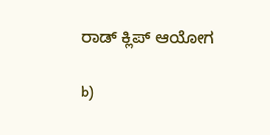ರಾಡ್ ಕ್ಲಿಪ್ ಆಯೋಗ

b)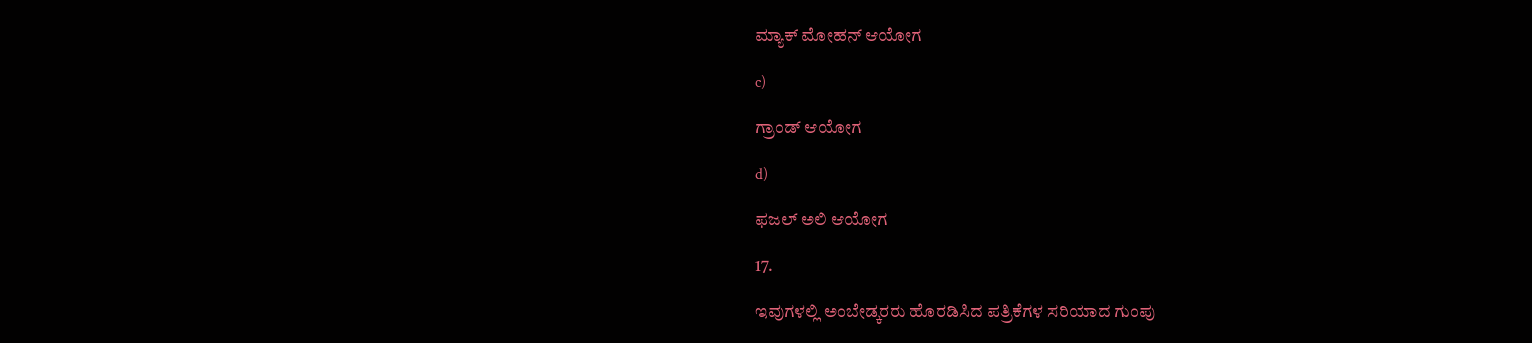ಮ್ಯಾಕ್ ಮೋಹನ್ ಆಯೋಗ

c)

ಗ್ರಾಂಡ್ ಆಯೋಗ

d)

ಫಜಲ್ ಅಲಿ ಆಯೋಗ

17.

ಇವುಗಳಲ್ಲಿ ಅಂಬೇಡ್ಕರರು ಹೊರಡಿಸಿದ ಪತ್ರಿಕೆಗಳ ಸರಿಯಾದ ಗುಂಪು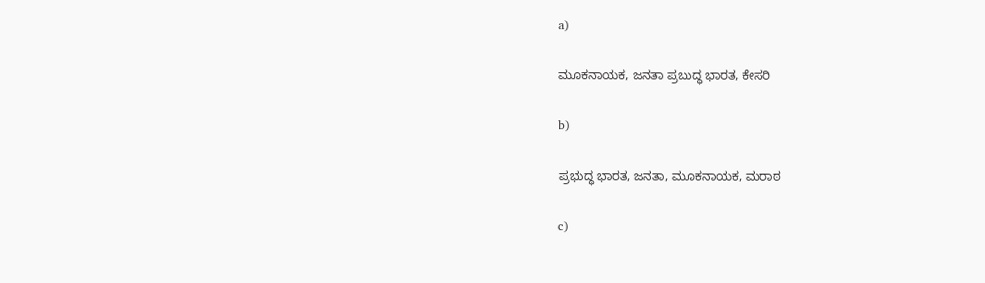a)

ಮೂಕನಾಯಕ, ಜನತಾ ಪ್ರಬುದ್ಧ ಭಾರತ, ಕೇಸರಿ

b)

ಪ್ರಭುದ್ಧ ಭಾರತ, ಜನತಾ, ಮೂಕನಾಯಕ, ಮರಾಠ

c)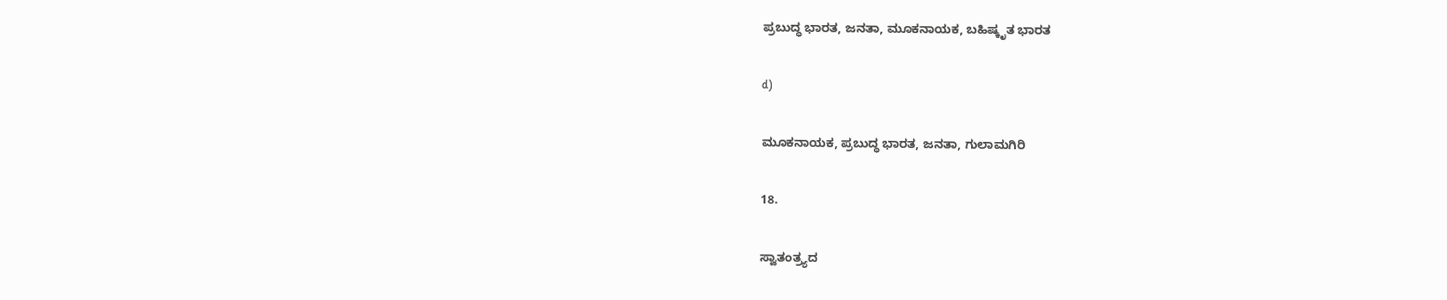ಪ್ರಬುದ್ಧ ಭಾರತ, ಜನತಾ, ಮೂಕನಾಯಕ, ಬಹಿಷ್ಕೃತ ಭಾರತ

d)

ಮೂಕನಾಯಕ, ಪ್ರಬುದ್ಧ ಭಾರತ, ಜನತಾ, ಗುಲಾಮಗಿರಿ

18.

ಸ್ವಾತಂತ್ರ್ಯದ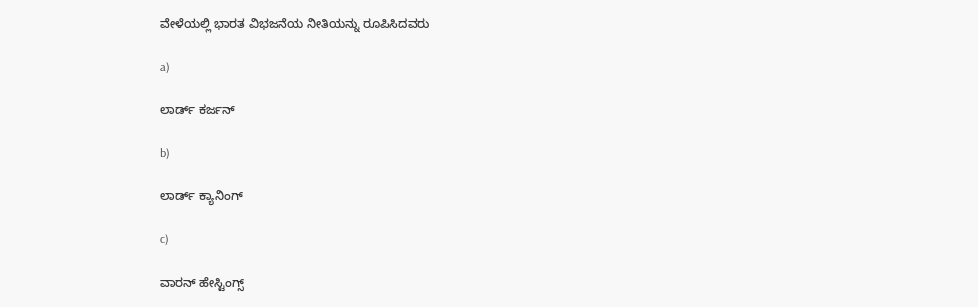ವೇಳೆಯಲ್ಲಿ ಭಾರತ ವಿಭಜನೆಯ ನೀತಿಯನ್ನು ರೂಪಿಸಿದವರು

a)

ಲಾರ್ಡ್ ಕರ್ಜನ್

b)

ಲಾರ್ಡ್ ಕ್ಯಾನಿಂಗ್

c)

ವಾರನ್ ಹೇಸ್ಟಿಂಗ್ಸ್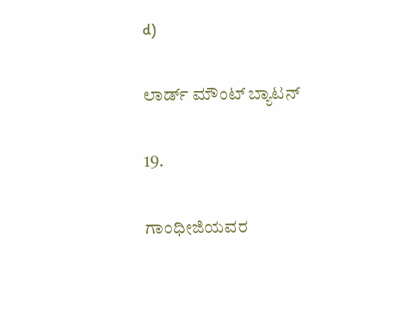d)

ಲಾರ್ಡ್ ಮೌಂಟ್ ಬ್ಯಾಟನ್

19.

ಗಾಂಧೀಜಿಯವರ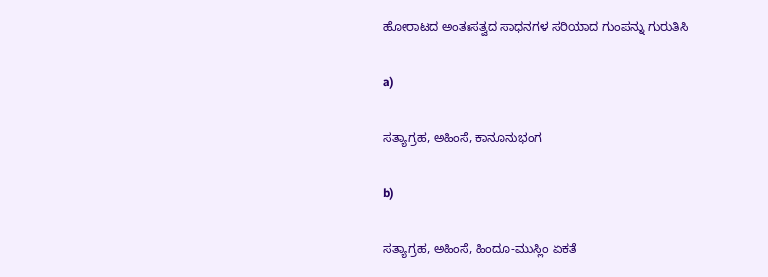ಹೋರಾಟದ ಅಂತಃಸತ್ವದ ಸಾಧನಗಳ ಸರಿಯಾದ ಗುಂಪನ್ನು ಗುರುತಿಸಿ

a)

ಸತ್ಯಾಗ್ರಹ, ಅಹಿಂಸೆ, ಕಾನೂನುಭಂಗ

b)

ಸತ್ಯಾಗ್ರಹ, ಅಹಿಂಸೆ, ಹಿಂದೂ-ಮುಸ್ಲಿಂ ಏಕತೆ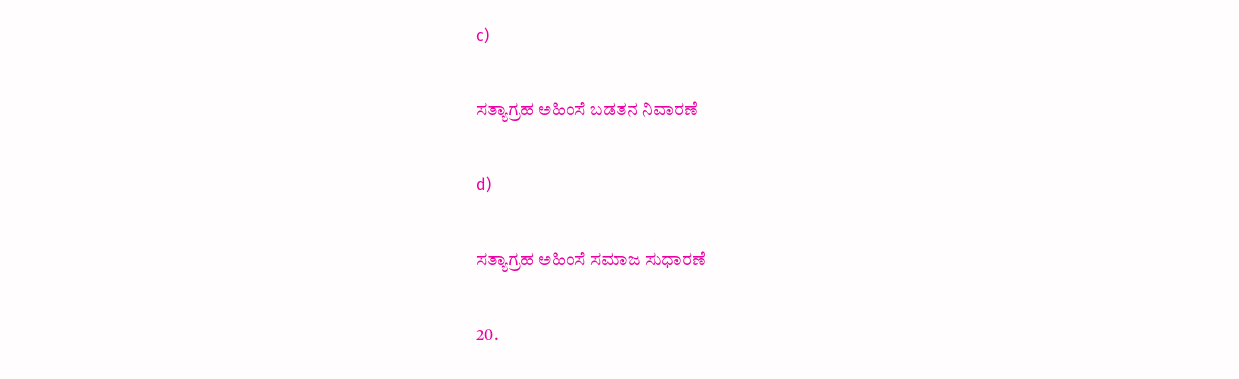c)

ಸತ್ಯಾಗ್ರಹ ಅಹಿಂಸೆ ಬಡತನ ನಿವಾರಣೆ

d)

ಸತ್ಯಾಗ್ರಹ ಅಹಿಂಸೆ ಸಮಾಜ ಸುಧಾರಣೆ

20.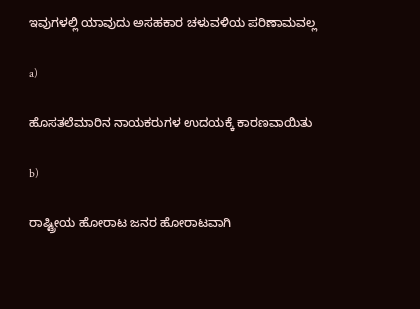ಇವುಗಳಲ್ಲಿ ಯಾವುದು ಅಸಹಕಾರ ಚಳುವಳಿಯ ಪರಿಣಾಮವಲ್ಲ

a)

ಹೊಸತಲೆಮಾರಿನ ನಾಯಕರುಗಳ ಉದಯಕ್ಕೆ ಕಾರಣವಾಯಿತು

b)

ರಾಷ್ಟ್ರೀಯ ಹೋರಾಟ ಜನರ ಹೋರಾಟವಾಗಿ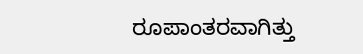ರೂಪಾಂತರವಾಗಿತ್ತು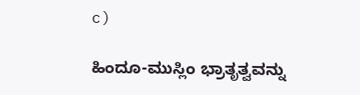c)

ಹಿಂದೂ-ಮುಸ್ಲಿಂ ಭ್ರಾತೃತ್ವವನ್ನು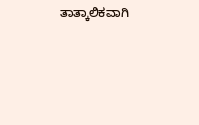ತಾತ್ಕಾಲಿಕವಾಗಿ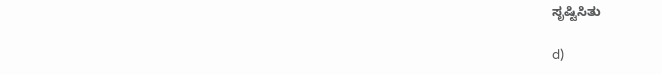ಸೃಷ್ಟಿಸಿತು

d)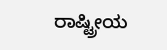ರಾಷ್ಟ್ರೀಯ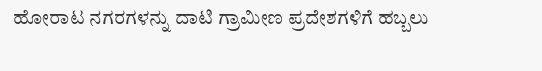ಹೋರಾಟ ನಗರಗಳನ್ನು ದಾಟಿ ಗ್ರಾಮೀಣ ಪ್ರದೇಶಗಳಿಗೆ ಹಬ್ಬಲು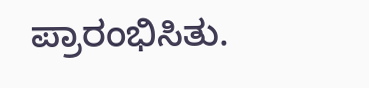ಪ್ರಾರಂಭಿಸಿತು.